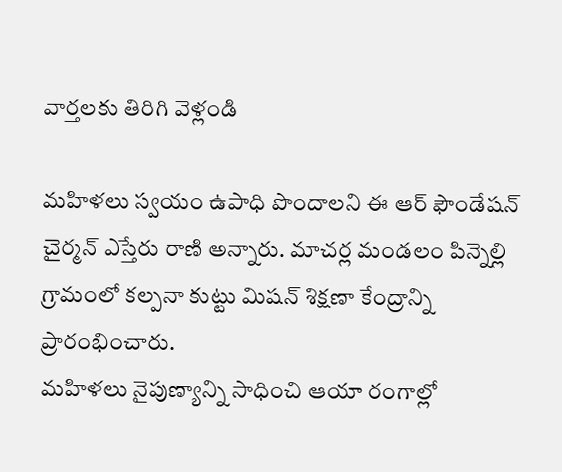వార్తలకు తిరిగి వెళ్లండి

మహిళలు స్వయం ఉపాధి పొందాలని ఈ ఆర్ ఫౌండేషన్ చైర్మన్ ఎస్తేరు రాణి అన్నారు. మాచర్ల మండలం పిన్నెల్లి గ్రామంలో కల్పనా కుట్టు మిషన్ శిక్షణా కేంద్రాన్ని ప్రారంభించారు.
మహిళలు నైపుణ్యాన్ని సాధించి ఆయా రంగాల్లో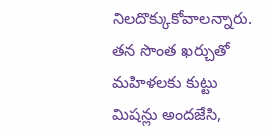నిలదొక్కుకోవాలన్నారు. తన సొంత ఖర్చుతో మహిళలకు కుట్టు మిషన్లు అందజేసి,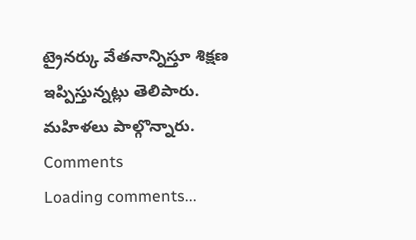ట్రైనర్కు వేతనాన్నిస్తూ శిక్షణ ఇప్పిస్తున్నట్లు తెలిపారు. మహిళలు పాల్గొన్నారు.
Comments
Loading comments...